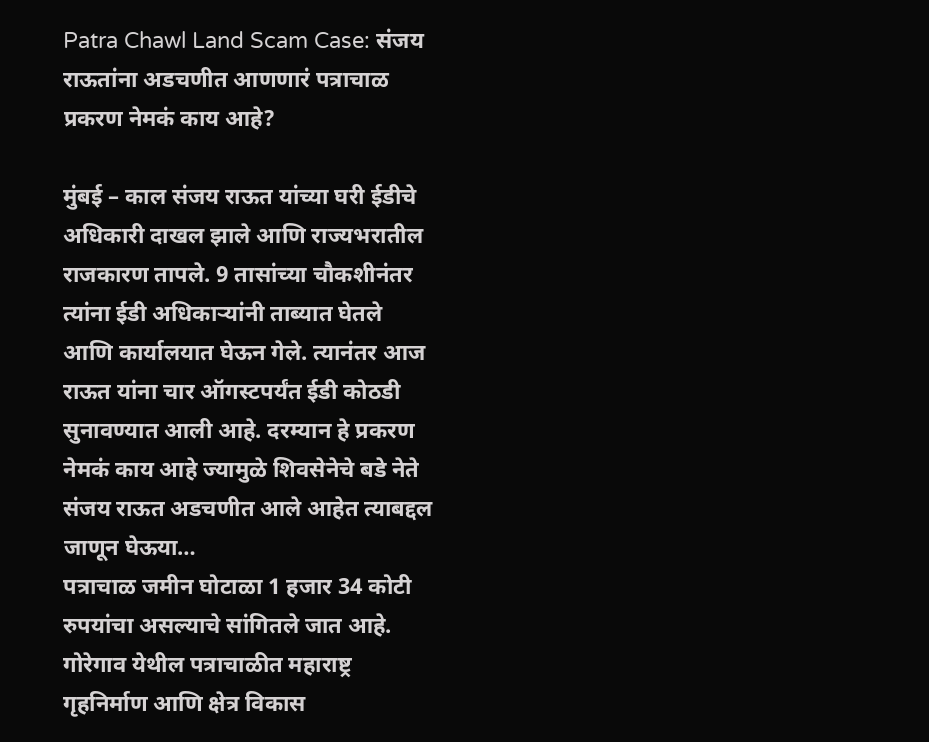Patra Chawl Land Scam Case: संजय राऊतांना अडचणीत आणणारं पत्राचाळ प्रकरण नेमकं काय आहे?

मुंबई – काल संजय राऊत यांच्या घरी ईडीचे अधिकारी दाखल झाले आणि राज्यभरातील राजकारण तापले. 9 तासांच्या चौकशीनंतर त्यांना ईडी अधिकाऱ्यांनी ताब्यात घेतले आणि कार्यालयात घेऊन गेले. त्यानंतर आज राऊत यांना चार ऑगस्टपर्यंत ईडी कोठडी सुनावण्यात आली आहे. दरम्यान हे प्रकरण नेमकं काय आहे ज्यामुळे शिवसेनेचे बडे नेते संजय राऊत अडचणीत आले आहेत त्याबद्दल जाणून घेऊया…
पत्राचाळ जमीन घोटाळा 1 हजार 34 कोटी रुपयांचा असल्याचे सांगितले जात आहे. गोरेगाव येथील पत्राचाळीत महाराष्ट्र गृहनिर्माण आणि क्षेत्र विकास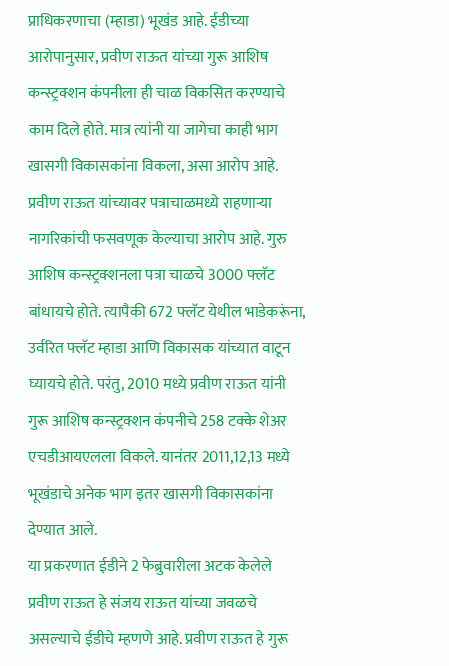प्राधिकरणाचा (म्हाडा) भूखंड आहे. ईडीच्या आरोपानुसार, प्रवीण राऊत यांच्या गुरू आशिष कन्स्ट्रक्शन कंपनीला ही चाळ विकसित करण्याचे काम दिले होते. मात्र त्यांनी या जागेचा काही भाग खासगी विकासकांना विकला, असा आरोप आहे. प्रवीण राऊत यांच्यावर पत्राचाळमध्ये राहणाऱ्या नागरिकांची फसवणूक केल्याचा आरोप आहे. गुरु आशिष कन्स्ट्रक्शनला पत्रा चाळचे 3000 फ्लॅट बांधायचे होते. त्यापैकी 672 फ्लॅट येथील भाडेकरूंना, उर्वरित फ्लॅट म्हाडा आणि विकासक यांच्यात वाटून घ्यायचे होते. परंतु, 2010 मध्ये प्रवीण राऊत यांनी गुरू आशिष कन्स्ट्रक्शन कंपनीचे 258 टक्के शेअर एचडीआयएलला विकले. यानंतर 2011,12,13 मध्ये भूखंडाचे अनेक भाग इतर खासगी विकासकांना देण्यात आले.
या प्रकरणात ईडीने 2 फेब्रुवारीला अटक केलेले प्रवीण राऊत हे संजय राऊत यांच्या जवळचे असल्याचे ईडीचे म्हणणे आहे. प्रवीण राऊत हे गुरू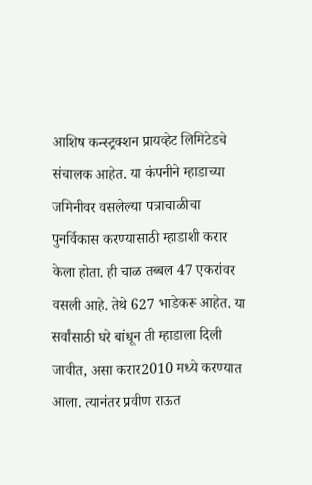आशिष कन्स्ट्रक्शन प्रायव्हेट लिमिटेडचे संचालक आहेत. या कंपनीने म्हाडाच्या जमिनीवर वसलेल्या पत्राचाळीचा पुनर्विकास करण्यासाठी म्हाडाशी करार केला होता. ही चाळ तब्बल 47 एकरांवर वसली आहे. तेथे 627 भाडेकरू आहेत. या सर्वांसाठी घरे बांधून ती म्हाडाला दिली जावीत, असा करार2010 मध्ये करण्यात आला. त्यानंतर प्रवीण राऊत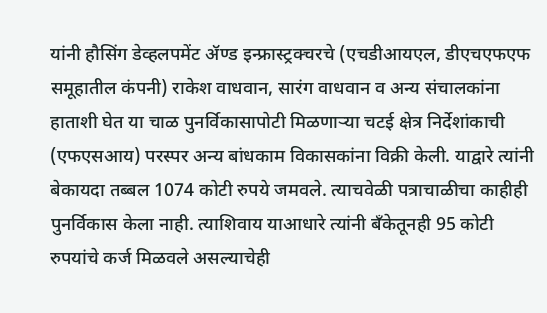यांनी हौसिंग डेव्हलपमेंट ॲण्ड इन्फ्रास्ट्रक्चरचे (एचडीआयएल, डीएचएफएफ समूहातील कंपनी) राकेश वाधवान, सारंग वाधवान व अन्य संचालकांना हाताशी घेत या चाळ पुनर्विकासापोटी मिळणाऱ्या चटई क्षेत्र निर्देशांकाची (एफएसआय) परस्पर अन्य बांधकाम विकासकांना विक्री केली. याद्वारे त्यांनी बेकायदा तब्बल 1074 कोटी रुपये जमवले. त्याचवेळी पत्राचाळीचा काहीही पुनर्विकास केला नाही. त्याशिवाय याआधारे त्यांनी बँकेतूनही 95 कोटी रुपयांचे कर्ज मिळवले असल्याचेही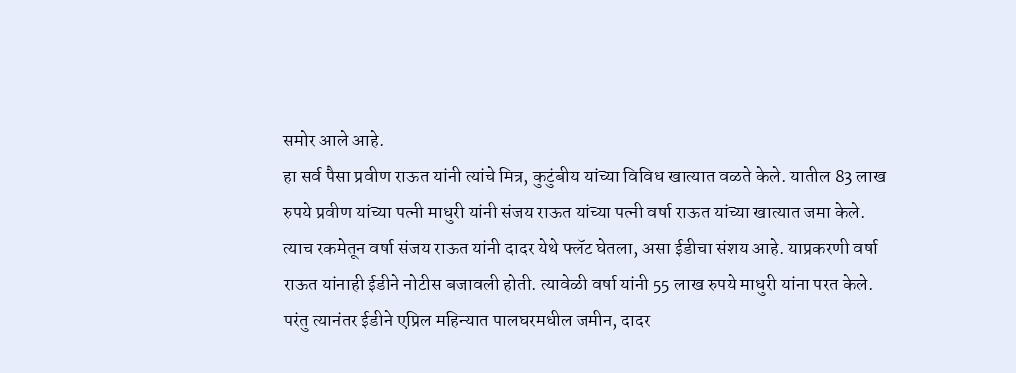समोर आले आहे.
हा सर्व पैसा प्रवीण राऊत यांनी त्यांचे मित्र, कुटुंबीय यांच्या विविध खात्यात वळते केले. यातील 83 लाख रुपये प्रवीण यांच्या पत्नी माधुरी यांनी संजय राऊत यांच्या पत्नी वर्षा राऊत यांच्या खात्यात जमा केले. त्याच रकमेतून वर्षा संजय राऊत यांनी दादर येथे फ्लॅट घेतला, असा ईडीचा संशय आहे. याप्रकरणी वर्षा राऊत यांनाही ईडीने नोटीस बजावली होती. त्यावेळी वर्षा यांनी 55 लाख रुपये माधुरी यांना परत केले. परंतु त्यानंतर ईडीने एप्रिल महिन्यात पालघरमधील जमीन, दादर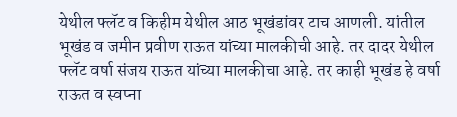येथील फ्लॅट व किहीम येथील आठ भूखंडांवर टाच आणली. यांतील भूखंड व जमीन प्रवीण राऊत यांच्या मालकीची आहे. तर दादर येथील फ्लॅट वर्षा संजय राऊत यांच्या मालकीचा आहे. तर काही भूखंड हे वर्षा राऊत व स्वप्ना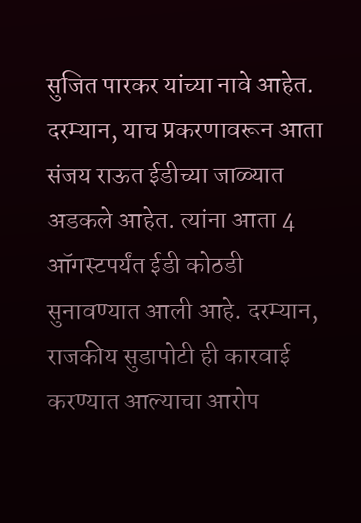सुजित पारकर यांच्या नावे आहेत. दरम्यान, याच प्रकरणावरून आता संजय राऊत ईडीच्या जाळ्यात अडकले आहेत. त्यांना आता 4 ऑगस्टपर्यंत ईडी कोठडी सुनावण्यात आली आहे. दरम्यान, राजकीय सुडापोटी ही कारवाई करण्यात आल्याचा आरोप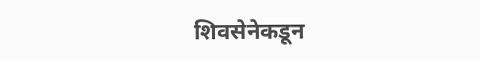शिवसेनेकडून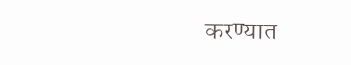करण्यात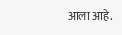आला आहे.